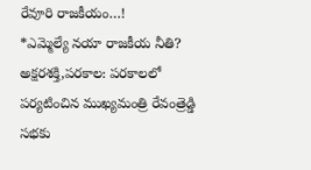రేవూరి రాజకీయం…!
*ఎమ్మెల్యే నయా రాజకీయ నీతి?
అక్షరశక్తి,పరకాల: పరకాలలో పర్యటించిన ముఖ్యమంత్రి రేవంత్రెడ్డి సభకు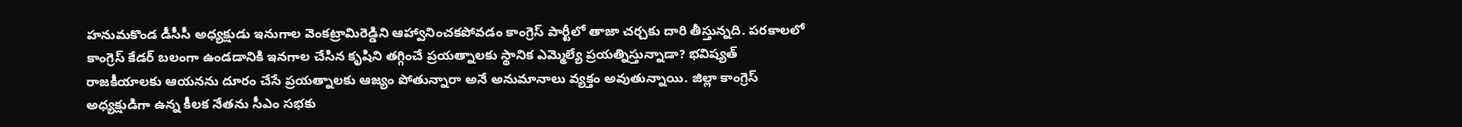హనుమకొండ డీసీసీ అధ్యక్షుడు ఇనుగాల వెంకట్రామిరెడ్డిని ఆహ్వానించకపోవడం కాంగ్రెస్ పార్టీలో తాజా చర్చకు దారి తీస్తున్నది. పరకాలలో కాంగ్రెస్ కేడర్ బలంగా ఉండడానికి ఇనగాల చేసిన కృషిని తగ్గించే ప్రయత్నాలకు స్థానిక ఎమ్మెల్యే ప్రయత్నిస్తున్నాడా? భవిష్యత్ రాజకీయాలకు ఆయనను దూరం చేసే ప్రయత్నాలకు ఆజ్యం పోతున్నారా అనే అనుమానాలు వ్యక్తం అవుతున్నాయి. జిల్లా కాంగ్రెస్ అధ్యక్షుడిగా ఉన్న కీలక నేతను సీఎం సభకు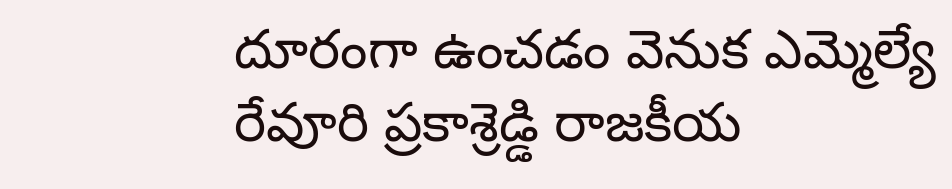దూరంగా ఉంచడం వెనుక ఎమ్మెల్యే రేవూరి ప్రకాశ్రెడ్డి రాజకీయ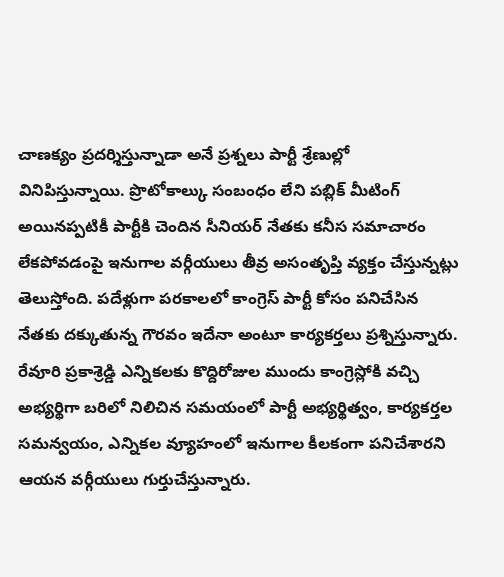చాణక్యం ప్రదర్శిస్తున్నాడా అనే ప్రశ్నలు పార్టీ శ్రేణుల్లో వినిపిస్తున్నాయి. ప్రొటోకాల్కు సంబంధం లేని పబ్లిక్ మీటింగ్ అయినప్పటికీ పార్టీకి చెందిన సీనియర్ నేతకు కనీస సమాచారం లేకపోవడంపై ఇనుగాల వర్గీయులు తీవ్ర అసంతృప్తి వ్యక్తం చేస్తున్నట్లు తెలుస్తోంది. పదేళ్లుగా పరకాలలో కాంగ్రెస్ పార్టీ కోసం పనిచేసిన నేతకు దక్కుతున్న గౌరవం ఇదేనా అంటూ కార్యకర్తలు ప్రశ్నిస్తున్నారు.
రేవూరి ప్రకాశ్రెడ్డి ఎన్నికలకు కొద్దిరోజుల ముందు కాంగ్రెస్లోకి వచ్చి అభ్యర్థిగా బరిలో నిలిచిన సమయంలో పార్టీ అభ్యర్థిత్వం, కార్యకర్తల సమన్వయం, ఎన్నికల వ్యూహంలో ఇనుగాల కీలకంగా పనిచేశారని ఆయన వర్గీయులు గుర్తుచేస్తున్నారు.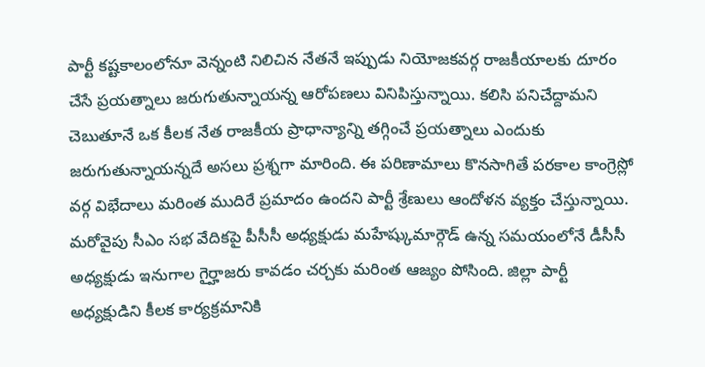పార్టీ కష్టకాలంలోనూ వెన్నంటి నిలిచిన నేతనే ఇప్పుడు నియోజకవర్గ రాజకీయాలకు దూరం చేసే ప్రయత్నాలు జరుగుతున్నాయన్న ఆరోపణలు వినిపిస్తున్నాయి. కలిసి పనిచేద్దామని చెబుతూనే ఒక కీలక నేత రాజకీయ ప్రాధాన్యాన్ని తగ్గించే ప్రయత్నాలు ఎందుకు జరుగుతున్నాయన్నదే అసలు ప్రశ్నగా మారింది. ఈ పరిణామాలు కొనసాగితే పరకాల కాంగ్రెస్లో వర్గ విభేదాలు మరింత ముదిరే ప్రమాదం ఉందని పార్టీ శ్రేణులు ఆందోళన వ్యక్తం చేస్తున్నాయి.
మరోవైపు సీఎం సభ వేదికపై పీసీసీ అధ్యక్షుడు మహేష్కుమార్గౌడ్ ఉన్న సమయంలోనే డీసీసీ అధ్యక్షుడు ఇనుగాల గైర్హాజరు కావడం చర్చకు మరింత ఆజ్యం పోసింది. జిల్లా పార్టీ అధ్యక్షుడిని కీలక కార్యక్రమానికి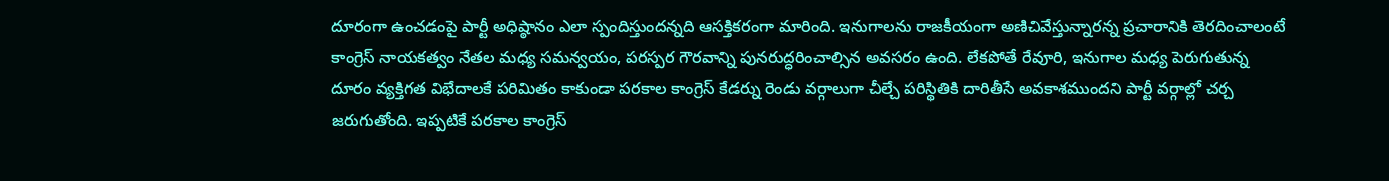దూరంగా ఉంచడంపై పార్టీ అధిష్ఠానం ఎలా స్పందిస్తుందన్నది ఆసక్తికరంగా మారింది. ఇనుగాలను రాజకీయంగా అణిచివేస్తున్నారన్న ప్రచారానికి తెరదించాలంటే కాంగ్రెస్ నాయకత్వం నేతల మధ్య సమన్వయం, పరస్పర గౌరవాన్ని పునరుద్ధరించాల్సిన అవసరం ఉంది. లేకపోతే రేవూరి, ఇనుగాల మధ్య పెరుగుతున్న దూరం వ్యక్తిగత విభేదాలకే పరిమితం కాకుండా పరకాల కాంగ్రెస్ కేడర్ను రెండు వర్గాలుగా చీల్చే పరిస్థితికి దారితీసే అవకాశముందని పార్టీ వర్గాల్లో చర్చ జరుగుతోంది. ఇప్పటికే పరకాల కాంగ్రెస్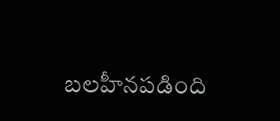బలహీనపడింది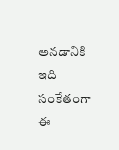అనడానికి ఇది సంకేతంగా ఈ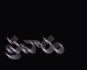ప్రచారం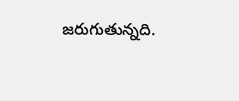జరుగుతున్నది.